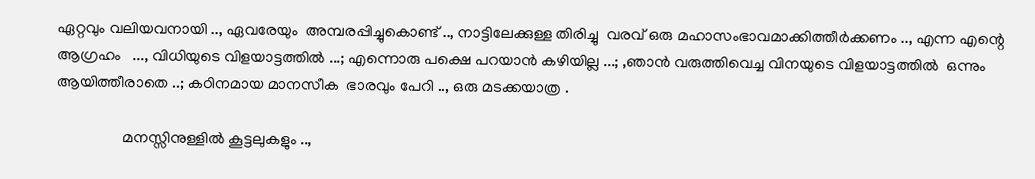ഏറ്റവും വലിയവനായി .., ഏവരേയും  അമ്പരപ്പിച്ചുകൊണ്ട്‌ .., നാട്ടിലേക്കുള്ള തിരിച്ചു  വരവ് ഒരു മഹാസംഭാവമാക്കിത്തീർക്കണം .., എന്ന എന്റെ  ആഗ്രഹം   ..., വിധിയുടെ വിളയാട്ടത്തിൽ ...; എന്നൊരു പക്ഷെ പറയാൻ കഴിയില്ല ...; ,ഞാൻ വരുത്തിവെച്ച വിനയുടെ വിളയാട്ടത്തിൽ  ഒന്നും ആയിത്തീരാതെ ..; കഠിനമായ മാനസീക  ഭാരവും പേറി .., ഒരു മടക്കയാത്ര .

                 മനസ്സിനുള്ളിൽ കൂട്ടലുകളും ..,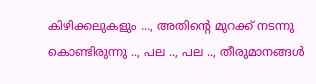കിഴിക്കലുകളും ..., അതിന്റെ മുറക്ക് നടന്നു കൊണ്ടിരുന്നു .., പല .., പല .., തീരുമാനങ്ങൾ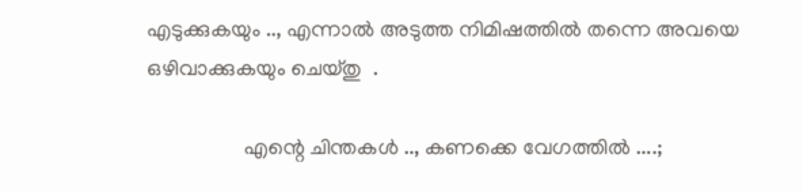എടുക്കുകയും .., എന്നാൽ അടുത്ത നിമിഷത്തിൽ തന്നെ അവയെ ഒഴിവാക്കുകയും ചെയ്തു  .

                  എന്റെ ചിന്തകൾ .., കണക്കെ വേഗത്തിൽ ....;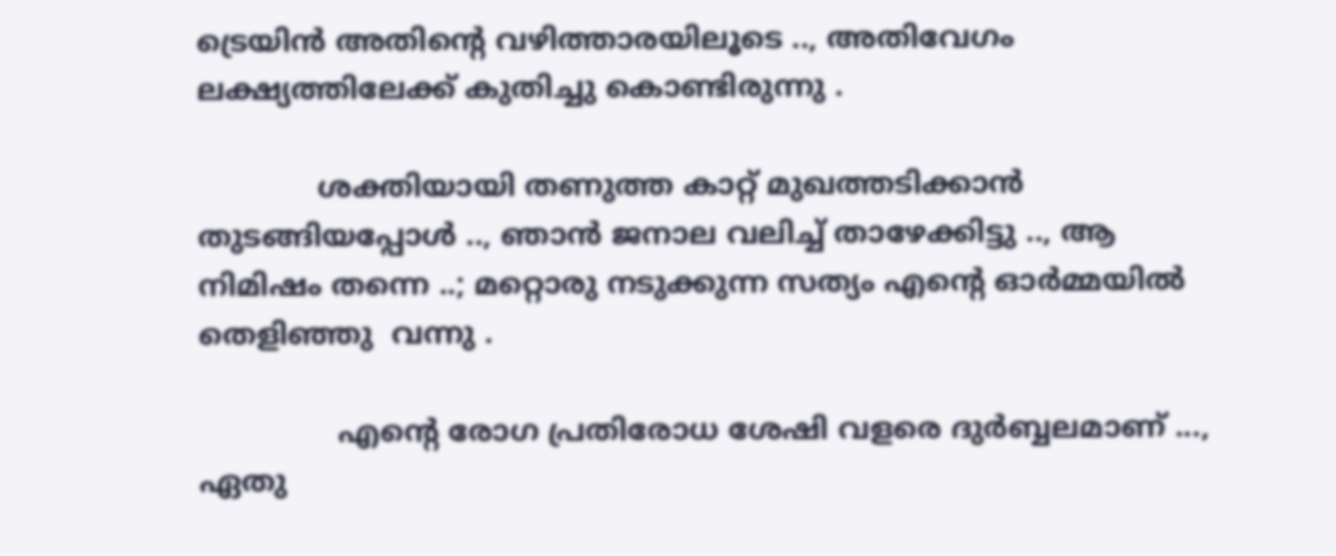ട്രെയിൻ അതിന്റെ വഴിത്താരയിലൂടെ .., അതിവേഗം ലക്ഷ്യത്തിലേക്ക് കുതിച്ചു കൊണ്ടിരുന്നു .

             ശക്തിയായി തണുത്ത കാറ്റ് മുഖത്തടിക്കാൻ തുടങ്ങിയപ്പോൾ .., ഞാൻ ജനാല വലിച്ച് താഴേക്കിട്ടു .., ആ നിമിഷം തന്നെ ..; മറ്റൊരു നടുക്കുന്ന സത്യം എന്റെ ഓർമ്മയിൽ തെളിഞ്ഞു  വന്നു .

               എന്റെ രോഗ പ്രതിരോധ ശേഷി വളരെ ദുർബ്ബലമാണ് ..., ഏതു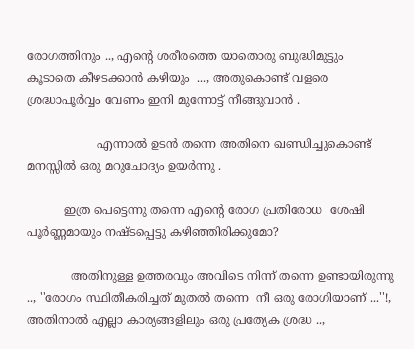രോഗത്തിനും .., എന്റെ ശരീരത്തെ യാതൊരു ബുദ്ധിമുട്ടും കൂടാതെ കീഴടക്കാൻ കഴിയും  ..., അതുകൊണ്ട് വളരെ ശ്രദ്ധാപൂർവ്വം വേണം ഇനി മുന്നോട്ട് നീങ്ങുവാൻ .

                   എന്നാൽ ഉടൻ തന്നെ അതിനെ ഖണ്ഡിച്ചുകൊണ്ട് മനസ്സിൽ ഒരു മറുചോദ്യം ഉയർന്നു .

          ഇത്ര പെട്ടെന്നു തന്നെ എന്റെ രോഗ പ്രതിരോധ  ശേഷി പൂർണ്ണമായും നഷ്ടപ്പെട്ടു കഴിഞ്ഞിരിക്കുമോ?

            അതിനുള്ള ഉത്തരവും അവിടെ നിന്ന് തന്നെ ഉണ്ടായിരുന്നു .., ''രോഗം സ്ഥിതീകരിച്ചത് മുതൽ തന്നെ  നീ ഒരു രോഗിയാണ് ...''!, അതിനാൽ എല്ലാ കാര്യങ്ങളിലും ഒരു പ്രത്യേക ശ്രദ്ധ ..,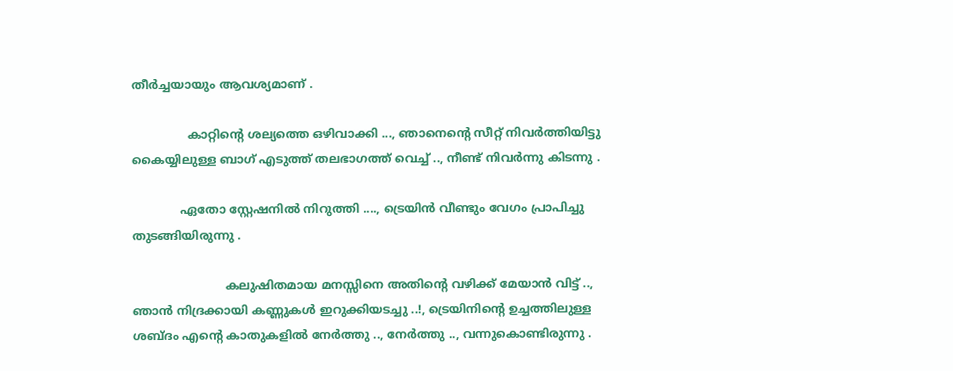തീർച്ചയായും ആവശ്യമാണ്‌ .

               കാറ്റിന്റെ ശല്യത്തെ ഒഴിവാക്കി ..., ഞാനെന്റെ സീറ്റ് നിവർത്തിയിട്ടു  കൈയ്യിലുള്ള ബാഗ്‌ എടുത്ത് തലഭാഗത്ത് വെച്ച് .., നീണ്ട് നിവർന്നു കിടന്നു .

             ഏതോ സ്റ്റേഷനിൽ നിറുത്തി ...., ട്രെയിൻ വീണ്ടും വേഗം പ്രാപിച്ചു തുടങ്ങിയിരുന്നു .

                         കലുഷിതമായ മനസ്സിനെ അതിന്റെ വഴിക്ക് മേയാൻ വിട്ട് .., ഞാൻ നിദ്രക്കായി കണ്ണുകൾ ഇറുക്കിയടച്ചു ..!, ട്രെയിനിന്റെ ഉച്ചത്തിലുള്ള ശബ്ദം എന്റെ കാതുകളിൽ നേർത്തു .., നേർത്തു .., വന്നുകൊണ്ടിരുന്നു .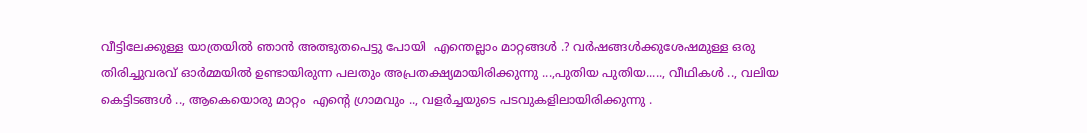വീട്ടിലേക്കുള്ള യാത്രയിൽ ഞാൻ അത്ഭുതപെട്ടു പോയി  എന്തെല്ലാം മാറ്റങ്ങൾ .? വർഷങ്ങൾക്കുശേഷമുള്ള ഒരു തിരിച്ചുവരവ്‌ ഓർമ്മയിൽ ഉണ്ടായിരുന്ന പലതും അപ്രതക്ഷ്യമായിരിക്കുന്നു ...,പുതിയ പുതിയ....., വീഥികൾ .., വലിയ കെട്ടിടങ്ങൾ .., ആകെയൊരു മാറ്റം  എന്റെ ഗ്രാമവും .., വളർച്ചയുടെ പടവുകളിലായിരിക്കുന്നു .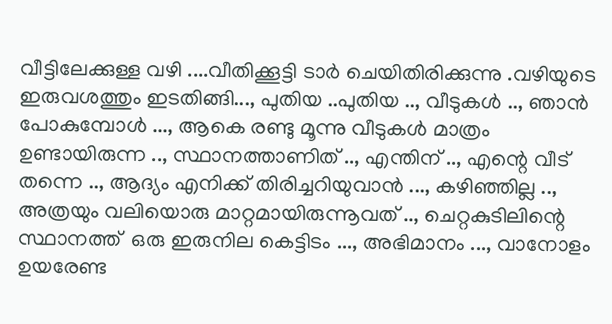വീട്ടിലേക്കുള്ള വഴി ....വീതിക്കൂട്ടി ടാർ ചെയിതിരിക്കുന്നു .വഴിയുടെ ഇരുവശത്തും ഇടതിങ്ങി..., പുതിയ ..പുതിയ .., വീടുകൾ .., ഞാൻ പോകുമ്പോൾ ..., ആകെ രണ്ടു മൂന്നു വീടുകൾ മാത്രം ഉണ്ടായിരുന്ന .., സ്ഥാനത്താണിത് .., എന്തിന് .., എന്റെ വീട് തന്നെ .., ആദ്യം എനിക്ക് തിരിച്ചറിയുവാൻ ..., കഴിഞ്ഞില്ല .., അത്രയും വലിയൊരു മാറ്റമായിരുന്നൂവത് .., ചെറ്റകുടിലിന്റെ സ്ഥാനത്ത്  ഒരു ഇരുനില കെട്ടിടം ..., അഭിമാനം ..., വാനോളം ഉയരേണ്ട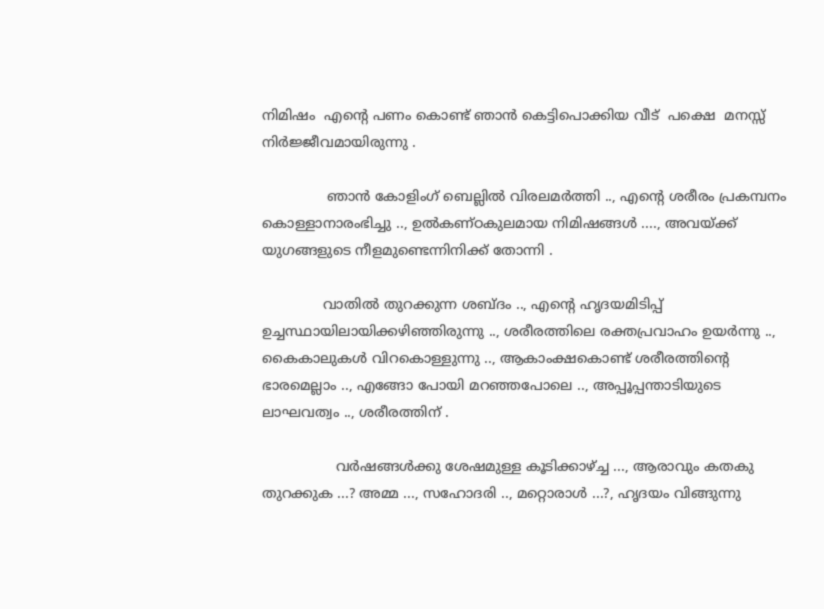നിമിഷം  എന്റെ പണം കൊണ്ട് ഞാൻ കെട്ടിപൊക്കിയ വീട്  പക്ഷെ  മനസ്സ് നിർജ്ജീവമായിരുന്നു .

               ഞാൻ കോളിംഗ് ബെല്ലിൽ വിരലമർത്തി .., എന്റെ ശരീരം പ്രകമ്പനം കൊള്ളാനാരംഭിച്ചു .., ഉൽകണ്ഠകുലമായ നിമിഷങ്ങൾ ...., അവയ്ക്ക്  യുഗങ്ങളുടെ നീളമുണ്ടെന്നിനിക്ക് തോന്നി .

              വാതിൽ തുറക്കുന്ന ശബ്ദം .., എന്റെ ഹൃദയമിടിപ്പ് ഉച്ചസ്ഥായിലായിക്കഴിഞ്ഞിരുന്നു .., ശരീരത്തിലെ രക്തപ്രവാഹം ഉയർന്നു .., കൈകാലുകൾ വിറകൊള്ളുന്നു .., ആകാംക്ഷകൊണ്ട് ശരീരത്തിന്റെ ഭാരമെല്ലാം .., എങ്ങോ പോയി മറഞ്ഞപോലെ .., അപ്പൂപ്പന്താടിയുടെ ലാഘവത്വം .., ശരീരത്തിന് .

                 വർഷങ്ങൾക്കു ശേഷമുള്ള കൂടിക്കാഴ്ച്ച ..., ആരാവും കതകു തുറക്കുക ...? അമ്മ ..., സഹോദരി .., മറ്റൊരാൾ ...?, ഹൃദയം വിങ്ങുന്നു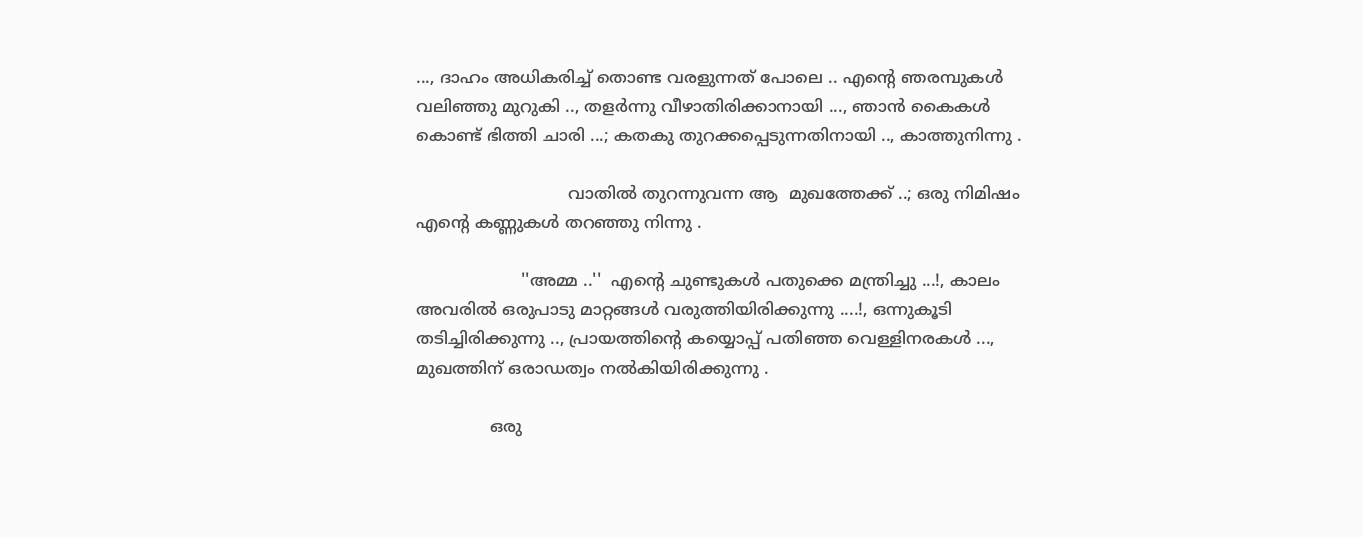..., ദാഹം അധികരിച്ച് തൊണ്ട വരളുന്നത്‌ പോലെ .. എന്റെ ഞരമ്പുകൾ വലിഞ്ഞു മുറുകി .., തളർന്നു വീഴാതിരിക്കാനായി ..., ഞാൻ കൈകൾ കൊണ്ട് ഭിത്തി ചാരി ...; കതകു തുറക്കപ്പെടുന്നതിനായി .., കാത്തുനിന്നു .

                             വാതിൽ തുറന്നുവന്ന ആ  മുഖത്തേക്ക് ..; ഒരു നിമിഷം എന്റെ കണ്ണുകൾ തറഞ്ഞു നിന്നു .

                    ''അമ്മ ..''  എന്റെ ചുണ്ടുകൾ പതുക്കെ മന്ത്രിച്ചു ...!, കാലം അവരിൽ ഒരുപാടു മാറ്റങ്ങൾ വരുത്തിയിരിക്കുന്നു ....!, ഒന്നുകൂടി തടിച്ചിരിക്കുന്നു .., പ്രായത്തിന്റെ കയ്യൊപ്പ് പതിഞ്ഞ വെള്ളിനരകൾ ..., മുഖത്തിന് ഒരാഡത്വം നൽകിയിരിക്കുന്നു .

              ഒരു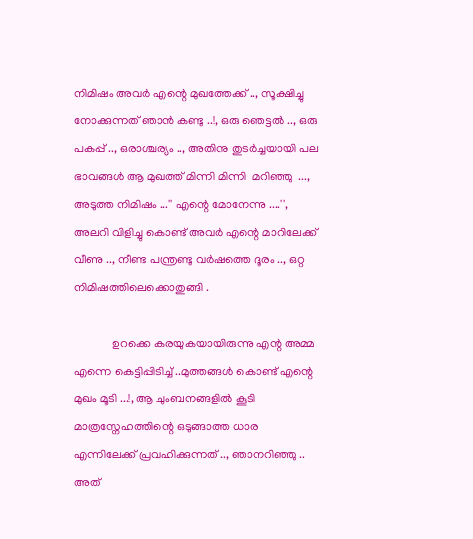നിമിഷം അവർ എന്റെ മുഖത്തേക്ക് .., സൂക്ഷിച്ചു നോക്കുന്നത് ഞാൻ കണ്ടു ..!, ഒരു ഞെട്ടൽ .., ഒരു പകപ്പ് .., ഒരാശ്ചര്യം .., അതിനു തുടർച്ചയായി പല ഭാവങ്ങൾ ആ മുഖത്ത് മിന്നി മിന്നി  മറിഞ്ഞു  ..., അടുത്ത നിമിഷം ...'' എന്റെ മോനേന്നു ....'', അലറി വിളിച്ചു കൊണ്ട് അവർ എന്റെ മാറിലേക്ക് വീണു .., നീണ്ട പന്ത്രണ്ടു വർഷത്തെ ദൂരം .., ഒറ്റ നിമിഷത്തിലെക്കൊതുങ്ങി .

             ഉറക്കെ കരയുകയായിരുന്നു എന്റ അമ്മ  എന്നെ കെട്ടിപ്പിടിച്ച് ..മുത്തങ്ങൾ കൊണ്ട് എന്റെ മുഖം മൂടി ...!, ആ ചുംബനങ്ങളിൽ കൂടി മാത്രസ്നേഹത്തിന്റെ ഒടുങ്ങാത്ത ധാര എന്നിലേക്ക് പ്രവഹിക്കുന്നത് .., ഞാനറിഞ്ഞു .. അത്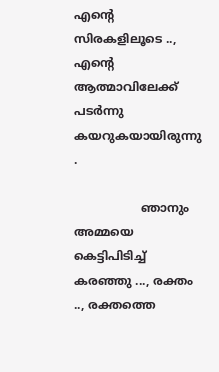എന്റെ സിരകളിലൂടെ .., എന്റെ ആത്മാവിലേക്ക് പടർന്നു കയറുകയായിരുന്നു .

                  ഞാനും അമ്മയെ കെട്ടിപിടിച്ച് കരഞ്ഞു ..., രക്തം .., രക്തത്തെ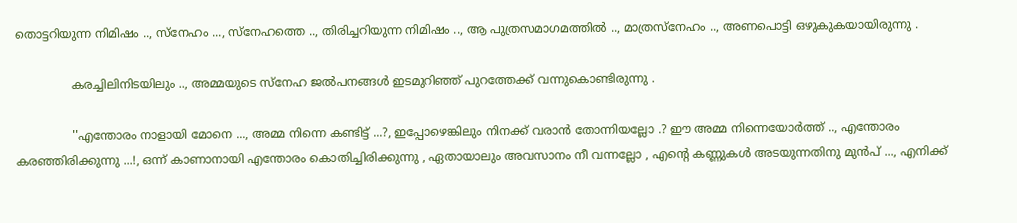തൊട്ടറിയുന്ന നിമിഷം .., സ്നേഹം ..., സ്നേഹത്തെ .., തിരിച്ചറിയുന്ന നിമിഷം .., ആ പുത്രസമാഗമത്തിൽ .., മാത്രസ്നേഹം .., അണപൊട്ടി ഒഴുകുകയായിരുന്നു .

               കരച്ചിലിനിടയിലും .., അമ്മയുടെ സ്നേഹ ജൽപനങ്ങൾ ഇടമുറിഞ്ഞ് പുറത്തേക്ക് വന്നുകൊണ്ടിരുന്നു .

               ''എന്തോരം നാളായി മോനെ ..., അമ്മ നിന്നെ കണ്ടിട്ട് ...?, ഇപ്പോഴെങ്കിലും നിനക്ക് വരാൻ തോന്നിയല്ലോ .? ഈ അമ്മ നിന്നെയോർത്ത് .., എന്തോരം കരഞ്ഞിരിക്കുന്നു ...!, ഒന്ന് കാണാനായി എന്തോരം കൊതിച്ചിരിക്കുന്നു , ഏതായാലും അവസാനം നീ വന്നല്ലോ , എന്റെ കണ്ണുകൾ അടയുന്നതിനു മുൻപ് ..., എനിക്ക്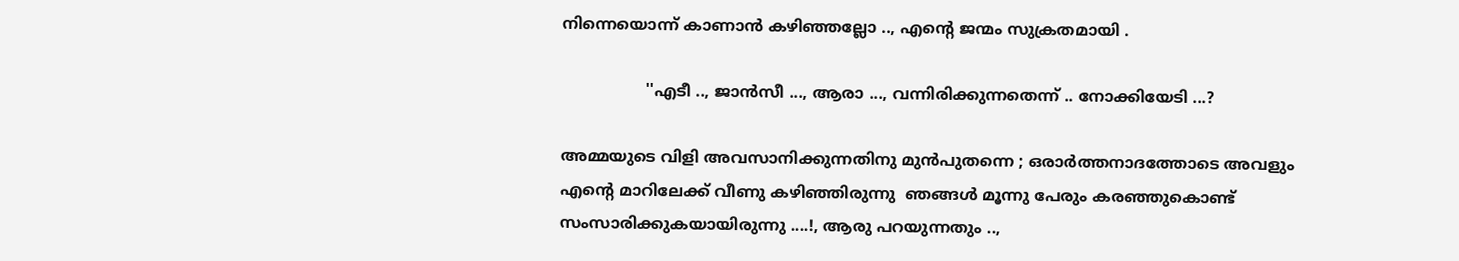നിന്നെയൊന്ന് കാണാൻ കഴിഞ്ഞല്ലോ .., എന്റെ ജന്മം സുക്രതമായി .

                 ''എടീ .., ജാൻസീ ..., ആരാ ..., വന്നിരിക്കുന്നതെന്ന് .. നോക്കിയേടി ...?

അമ്മയുടെ വിളി അവസാനിക്കുന്നതിനു മുൻപുതന്നെ ; ഒരാർത്തനാദത്തോടെ അവളും എന്റെ മാറിലേക്ക് വീണു കഴിഞ്ഞിരുന്നു  ഞങ്ങൾ മൂന്നു പേരും കരഞ്ഞുകൊണ്ട്‌ സംസാരിക്കുകയായിരുന്നു ....!, ആരു പറയുന്നതും ..,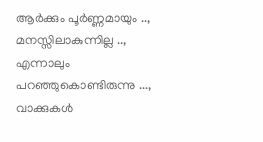ആർക്കും പൂർണ്ണമായും .., മനസ്സിലാകുന്നില്ല .., എന്നാലും പറഞ്ഞുകൊണ്ടിരുന്നു ..., വാക്കുകൾ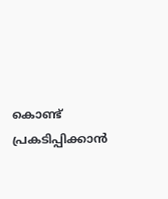കൊണ്ട് പ്രകടിപ്പിക്കാൻ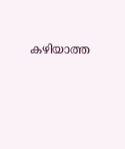കഴിയാത്ത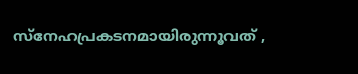സ്നേഹപ്രകടനമായിരുന്നൂവത് ,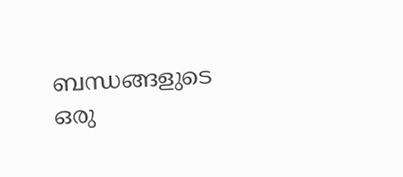ബന്ധങ്ങളുടെ ഒരു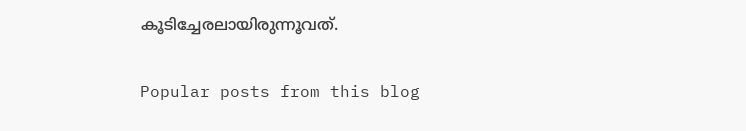കൂടിച്ചേരലായിരുന്നൂവത്.

Popular posts from this blog